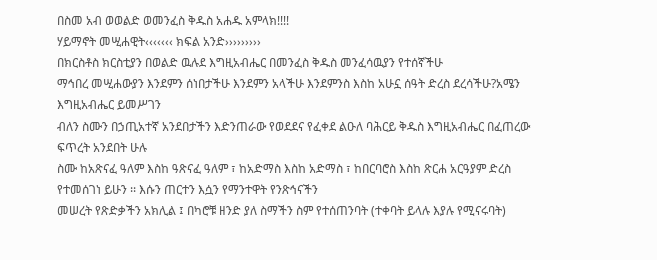በስመ አብ ወወልድ ወመንፈስ ቅዱስ አሐዱ አምላክ!!!!
ሃይማኖት መሢሐዊት‹‹‹‹‹‹‹ ክፍል አንድ›››››››››
በክርስቶስ ክርስቲያን በወልድ ዉሉደ እግዚአብሔር በመንፈስ ቅዱስ መንፈሳዉያን የተሰኛችሁ
ማኅበረ መሢሐውያን እንደምን ሰነበታችሁ እንደምን አላችሁ እንደምንስ እስከ አሁኗ ሰዓት ድረስ ደረሳችሁ?አሜን እግዚአብሔር ይመሥገን
ብለን ስሙን በኃጢአተኛ አንደበታችን እድንጠራው የወደደና የፈቀደ ልዑለ ባሕርይ ቅዱስ እግዚአብሔር በፈጠረው ፍጥረት አንደበት ሁሉ
ስሙ ከአጽናፈ ዓለም እስከ ዓጽናፈ ዓለም ፣ ከአድማስ እስከ አድማስ ፣ ከበርባሮስ እስከ ጽርሐ አርዓያም ድረስ የተመሰገነ ይሁን ፡፡ እሱን ጠርተን እሷን የማንተዋት የንጽኅናችን
መሠረት የጽድቃችን አክሊል ፤ በካሮቹ ዘንድ ያለ ስማችን ስም የተሰጠንባት (ተቀባት ይላሉ እያሉ የሚናሩባት)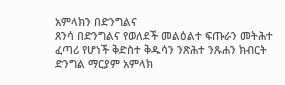አምላክን በድንግልና
ጸንሳ በድንግልና የወለደች መልዕልተ ፍጡራን መትሕተ ፈጣሪ የሆነች ቅድስተ ቅዱሳን ንጽሕተ ንጹሐን ክብርት ድንግል ማርያም አምላክ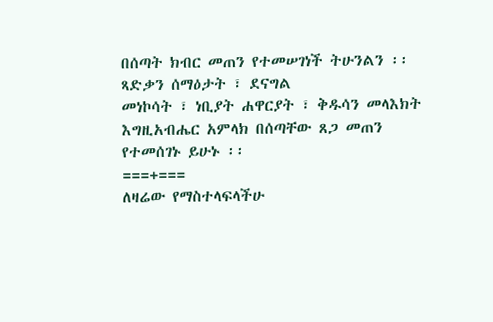በሰጣት ክብር መጠን የተመሠገነች ትሁንልን ፡፡ ጻድቃን ሰማዕታት ፣ ደናግል
መነኮሳት ፣ ነቢያት ሐዋርያት ፣ ቅዱሳን መላእክት እግዚአብሔር አምላክ በሰጣቸው ጸጋ መጠን የተመሰገኑ ይሁኑ ፡፡
===+===
ለዛሬው የማስተላፍላችሁ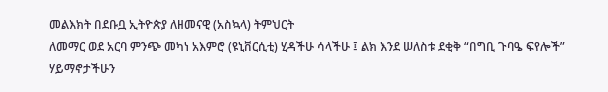መልእክት በደቡቧ ኢትዮጵያ ለዘመናዊ (አስኳላ) ትምህርት
ለመማር ወደ አርባ ምንጭ መካነ አእምሮ (ዩኒቨርሲቲ) ሂዳችሁ ሳላችሁ ፤ ልክ እንደ ሠለስቱ ደቂቅ “በግቢ ጉባዔ ፍየሎች” ሃይማኖታችሁን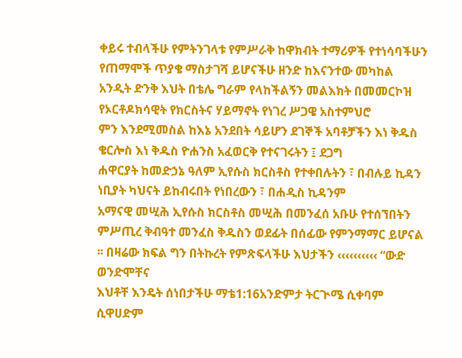ቀይሩ ተብላችሁ የምትንገላቱ የምሥራቅ ከዋክብት ተማሪዎች የተነሳባችሁን የጠማሞች ጥያቄ ማስታገሻ ይሆናችሁ ዘንድ ከእናንተው መካከል
አንዲት ድንቅ እህት በቴሌ ግራም የላከችልኝን መልእክት በመመርኮዝ የኦርቶዶክሳዊት የክርስትና ሃይማኖት የነገረ ሥጋዌ አስተምህሮ
ምን እንደሚመስል ከእኔ አንደበት ሳይሆን ደገኞች አባቶቻችን እነ ቅዱስ ቄርሎስ እነ ቅዱስ ዮሐንስ አፈወርቅ የተናገሩትን ፤ ደጋግ
ሐዋርያት ከመድኃኔ ዓለም ኢየሱስ ክርስቶስ የተቀበሉትን ፣ በብሉይ ኪዳን ነቢያት ካህናት ይከብሩበት የነበረውን ፣ በሐዲስ ኪዳንም
አማናዊ መሢሕ ኢየሱስ ክርስቶስ መሢሕ በመንፈሰ አቡሁ የተሰኘበትን ምሥጢረ ቅብዓተ መንፈስ ቅዱስን ወደፊት በሰፊው የምንማማር ይሆናል
፡፡ በዛሬው ክፍል ግን በትኩረት የምጽፍላችሁ እህታችን ‹‹‹‹‹‹‹‹‹‹ “ውድ ወንድሞቸና
እህቶቸ እንዴት ሰነበታችሁ ማቴ1:16አንድምታ ትርጒሜ ሲቀባም ሲዋሀድም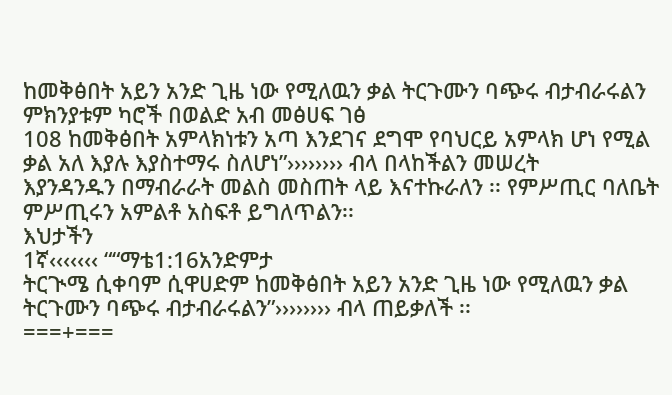ከመቅፅበት አይን አንድ ጊዜ ነው የሚለዉን ቃል ትርጉሙን ባጭሩ ብታብራሩልን ምክንያቱም ካሮች በወልድ አብ መፅሀፍ ገፅ
108 ከመቅፅበት አምላክነቱን አጣ እንደገና ደግሞ የባህርይ አምላክ ሆነ የሚል ቃል አለ እያሉ እያስተማሩ ስለሆነ”›››››››› ብላ በላከችልን መሠረት
እያንዳንዱን በማብራራት መልስ መስጠት ላይ እናተኩራለን ፡፡ የምሥጢር ባለቤት ምሥጢሩን አምልቶ አስፍቶ ይግለጥልን፡፡
እህታችን
1ኛ‹‹‹‹‹‹‹ ““ማቴ1:16አንድምታ
ትርጒሜ ሲቀባም ሲዋሀድም ከመቅፅበት አይን አንድ ጊዜ ነው የሚለዉን ቃል ትርጉሙን ባጭሩ ብታብራሩልን”›››››››› ብላ ጠይቃለች ፡፡
===+===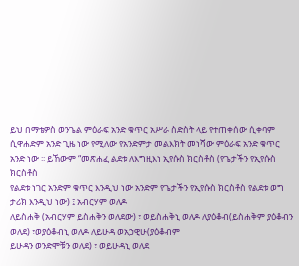ይህ በማቴዎስ ወንጌል ምዕራፍ አንድ ቁጥር አሥራ ስድስት ላይ የተጠቀሰው ሲቀባም
ሲዋሐድም አንድ ጊዜ ነው የሚለው የአንድምታ መልእክት መነሻው ምዕራፍ አንድ ቁጥር አንድ ነው ፡፡ ይኸውም “መጽሐፈ ልደቱ ለእግዚእነ ኢየሱስ ክርስቶስ (የጌታችን የኢየሱስ ክርስቶስ
የልደቱ ነገር አንድም ቁጥር እንዲህ ነው አንድም የጌታችን የኢየሱስ ክርስቶስ የልደቱ ወግ ታሪክ እንዲህ ነው) ፤ አብርሃም ወለዶ
ለይስሐቅ (አብርሃም ይስሐቅን ወለደው) ፣ ወይስሐቅኒ ወለዶ ለያዕቆብ(ይስሐቅም ያዕቆብን ወለደ) ፣ወያዕቆብኒ ወለዶ ለይሁዳ ወአኃዊሁ(ያዕቆብም
ይሁዳን ወንድሞቹን ወለደ) ፣ ወይሁዳኒ ወለደ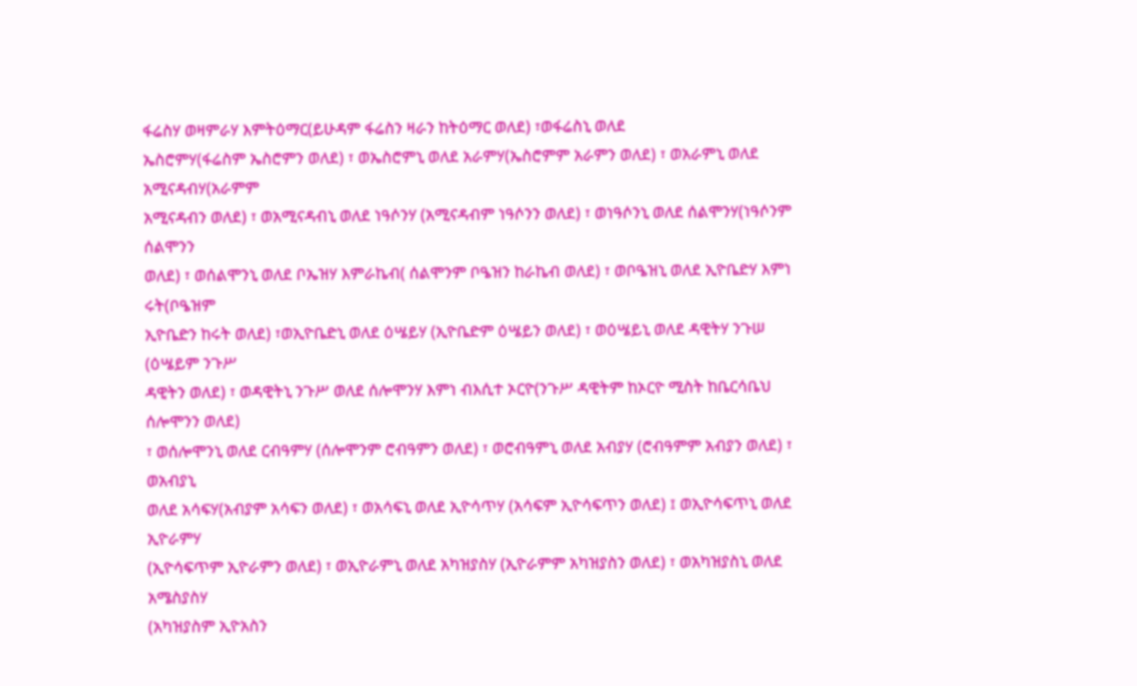ፋሬስሃ ወዛምራሃ እምትዕማር(ይሁዳም ፋሬስን ዛራን ከትዕማር ወለደ) ፣ወፋሬስኒ ወለደ
ኤስሮምሃ(ፋሬስም ኤስሮምን ወለደ) ፣ ወኤስሮምኒ ወለደ አራምሃ(ኤስሮምም አራምን ወለደ) ፣ ወአራምኒ ወለደ አሚናዳብሃ(አራምም
አሚናዳብን ወለደ) ፣ ወአሚናዳብኒ ወለደ ነዓሶንሃ (አሚናዳብም ነዓሶንን ወለደ) ፣ ወነዓሶንኒ ወለደ ሰልሞንሃ(ነዓሶንም ሰልሞንን
ወለደ) ፣ ወሰልሞንኒ ወለደ ቦኤዝሃ እምራኬብ( ሰልሞንም ቦዔዝን ከራኬብ ወለደ) ፣ ወቦዔዝኒ ወለደ ኢዮቤድሃ እምነ ሩት(ቦዔዝም
ኢዮቤድን ከሩት ወለደ) ፣ወኢዮቤድኒ ወለደ ዕሤይሃ (ኢዮቤድም ዕሤይን ወለደ) ፣ ወዕሤይኒ ወለደ ዳዊትሃ ንጉሠ (ዕሤይም ንጉሥ
ዳዊትን ወለደ) ፣ ወዳዊትኒ ንጉሥ ወለደ ሰሎሞንሃ እምነ ብእሲተ ኦርዮ(ንጉሥ ዳዊትም ከኦርዮ ሚስት ከቤርሳቤህ ሰሎሞንን ወለደ)
፣ ወሰሎሞንኒ ወለደ ርብዓምሃ (ሰሎሞንም ሮብዓምን ወለደ) ፣ ወሮብዓምኒ ወለደ አብያሃ (ሮብዓምም አብያን ወለደ) ፣ ወአብያኒ
ወለደ አሳፍሃ(አብያም አሳፍን ወለደ) ፣ ወአሳፍኒ ወለደ ኢዮሳጥሃ (አሳፍም ኢዮሳፍጥን ወለደ) ፤ ወኢዮሳፍጥኒ ወለደ ኢዮራምሃ
(ኢዮሳፍጥም ኢዮራምን ወለደ) ፣ ወኢዮራምኒ ወለደ አካዝያስሃ (ኢዮራምም አካዝያስን ወለደ) ፣ ወአካዝያስኒ ወለደ አሜስያስሃ
(አካዝያስም ኢዮአስን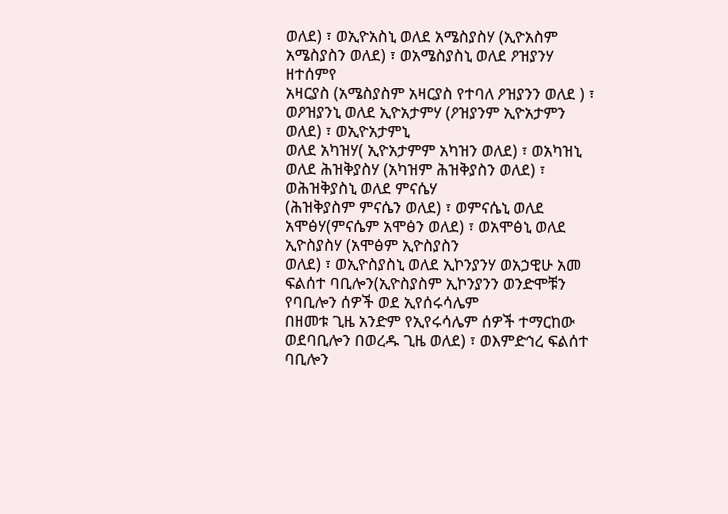ወለደ) ፣ ወኢዮአስኒ ወለደ አሜስያስሃ (ኢዮአስም አሜስያስን ወለደ) ፣ ወአሜስያስኒ ወለደ ዖዝያንሃ ዘተሰምየ
አዛርያስ (አሜስያስም አዛርያስ የተባለ ዖዝያንን ወለደ ) ፣ ወዖዝያንኒ ወለደ ኢዮአታምሃ (ዖዝያንም ኢዮአታምን ወለደ) ፣ ወኢዮአታምኒ
ወለደ አካዝሃ( ኢዮአታምም አካዝን ወለደ) ፣ ወአካዝኒ ወለደ ሕዝቅያስሃ (አካዝም ሕዝቅያስን ወለደ) ፣ ወሕዝቅያስኒ ወለደ ምናሴሃ
(ሕዝቅያስም ምናሴን ወለደ) ፣ ወምናሴኒ ወለደ አሞፅሃ(ምናሴም አሞፅን ወለደ) ፣ ወአሞፅኒ ወለደ ኢዮስያስሃ (አሞፅም ኢዮስያስን
ወለደ) ፣ ወኢዮስያስኒ ወለደ ኢኮንያንሃ ወአኃዊሁ አመ ፍልሰተ ባቢሎን(ኢዮስያስም ኢኮንያንን ወንድሞቹን የባቢሎን ሰዎች ወደ ኢየሰሩሳሌም
በዘመቱ ጊዜ አንድም የኢየሩሳሌም ሰዎች ተማርከው ወደባቢሎን በወረዱ ጊዜ ወለደ) ፣ ወእምድኅረ ፍልሰተ ባቢሎን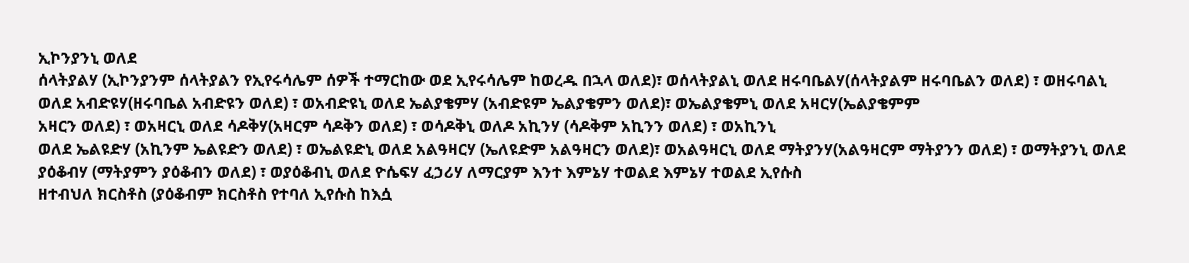ኢኮንያንኒ ወለደ
ሰላትያልሃ (ኢኮንያንም ሰላትያልን የኢየሩሳሌም ሰዎች ተማርከው ወደ ኢየሩሳሌም ከወረዱ በኋላ ወለደ)፣ ወሰላትያልኒ ወለደ ዘሩባቤልሃ(ሰላትያልም ዘሩባቤልን ወለደ) ፣ ወዘሩባልኒ
ወለደ አብድዩሃ(ዘሩባቤል አብድዩን ወለደ) ፣ ወአብድዩኒ ወለደ ኤልያቄምሃ (አብድዩም ኤልያቄምን ወለደ)፣ ወኤልያቄምኒ ወለደ አዛርሃ(ኤልያቄምም
አዛርን ወለደ) ፣ ወአዛርኒ ወለደ ሳዶቅሃ(አዛርም ሳዶቅን ወለደ) ፣ ወሳዶቅኒ ወለዶ አኪንሃ (ሳዶቅም አኪንን ወለደ) ፣ ወአኪንኒ
ወለደ ኤልዩድሃ (አኪንም ኤልዩድን ወለደ) ፣ ወኤልዩድኒ ወለደ አልዓዛርሃ (ኤለዩድም አልዓዛርን ወለደ)፣ ወአልዓዛርኒ ወለደ ማትያንሃ(አልዓዛርም ማትያንን ወለደ) ፣ ወማትያንኒ ወለደ
ያዕቆብሃ (ማትያምን ያዕቆብን ወለደ) ፣ ወያዕቆብኒ ወለደ ዮሴፍሃ ፈኃሪሃ ለማርያም እንተ እምኔሃ ተወልደ እምኔሃ ተወልደ ኢየሱስ
ዘተብህለ ክርስቶስ (ያዕቆብም ክርስቶስ የተባለ ኢየሱስ ከእሷ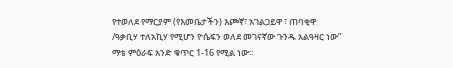የተወለደ የማርያም (የእመቤታችን) እጮኛ፣ አገልጋይዋ ፣ ጠባቂዋ
/ዓቃቢሃ ተለአኪሃ የሚሆን ዮሴፍን ወለደ መገናኛው ጉንዱ አልዓዛር ነው” ማቴ ምዕራፍ አንድ ቁጥር 1-16 የሚል ነው፡፡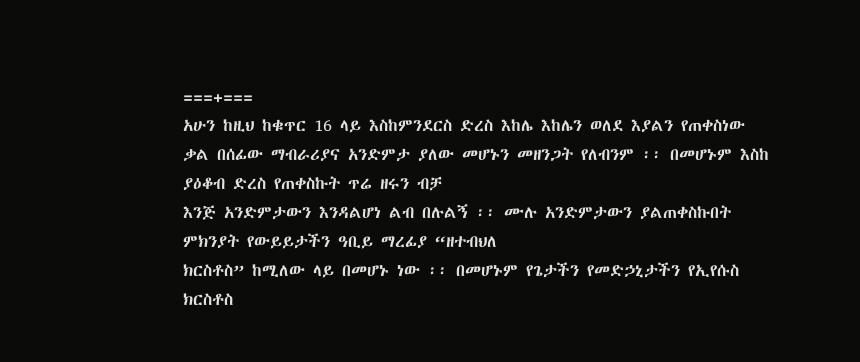===+===
አሁን ከዚህ ከቁጥር 16 ላይ እስከምንደርስ ድረስ እከሌ እከሌን ወለደ እያልን የጠቀስነው
ቃል በሰፊው ማብራሪያና አንድምታ ያለው መሆኑን መዘንጋት የለብንም ፡፡ በመሆኑም እስከ ያዕቆብ ድረስ የጠቀስኩት ጥሬ ዘሩን ብቻ
እንጅ አንድምታውን እንዳልሆነ ልብ በሉልኝ ፡፡ ሙሉ አንድምታውን ያልጠቀስኩበት ምክንያት የውይይታችን ዓቢይ ማረፊያ “ዘተብህለ
ክርስቶስ” ከሚለው ላይ በመሆኑ ነው ፡፡ በመሆኑም የጌታችን የመድኃኒታችን የኢየሱስ ክርስቶስ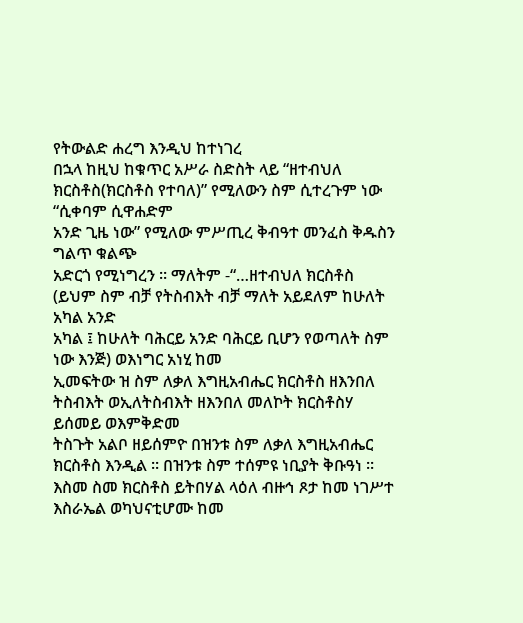የትውልድ ሐረግ እንዲህ ከተነገረ
በኋላ ከዚህ ከቁጥር አሥራ ስድስት ላይ “ዘተብህለ ክርስቶስ(ክርስቶስ የተባለ)” የሚለውን ስም ሲተረጉም ነው “ሲቀባም ሲዋሐድም
አንድ ጊዜ ነው” የሚለው ምሥጢረ ቅብዓተ መንፈስ ቅዱስን ግልጥ ቁልጭ
አድርጎ የሚነግረን ፡፡ ማለትም -“…ዘተብህለ ክርስቶስ
(ይህም ስም ብቻ የትስብእት ብቻ ማለት አይደለም ከሁለት አካል አንድ
አካል ፤ ከሁለት ባሕርይ አንድ ባሕርይ ቢሆን የወጣለት ስም ነው እንጅ) ወእነግር አነሂ ከመ
ኢመፍትው ዝ ስም ለቃለ እግዚአብሔር ክርስቶስ ዘእንበለ ትስብእት ወኢለትስብእት ዘእንበለ መለኮት ክርስቶስሃ ይሰመይ ወእምቅድመ
ትስጉት አልቦ ዘይሰምዮ በዝንቱ ስም ለቃለ እግዚአብሔር ክርስቶስ እንዲል ፡፡ በዝንቱ ስም ተሰምዩ ነቢያት ቅቡዓነ ፡፡ እስመ ስመ ክርስቶስ ይትበሃል ላዕለ ብዙኅ ጾታ ከመ ነገሥተ እስራኤል ወካህናቲሆሙ ከመ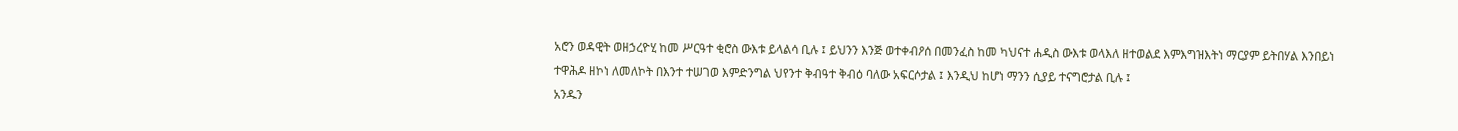አሮን ወዳዊት ወዘኃረዮሂ ከመ ሥርዓተ ቂሮስ ውእቱ ይላልሳ ቢሉ ፤ ይህንን እንጅ ወተቀብዖሰ በመንፈስ ከመ ካህናተ ሐዲስ ውእቱ ወላእለ ዘተወልደ እምእግዝእትነ ማርያም ይትበሃል እንበይነ
ተዋሕዶ ዘኮነ ለመለኮት በእንተ ተሠገወ እምድንግል ህየንተ ቅብዓተ ቅብዕ ባለው አፍርሶታል ፤ እንዲህ ከሆነ ማንን ሲያይ ተናግሮታል ቢሉ ፤
አንዱን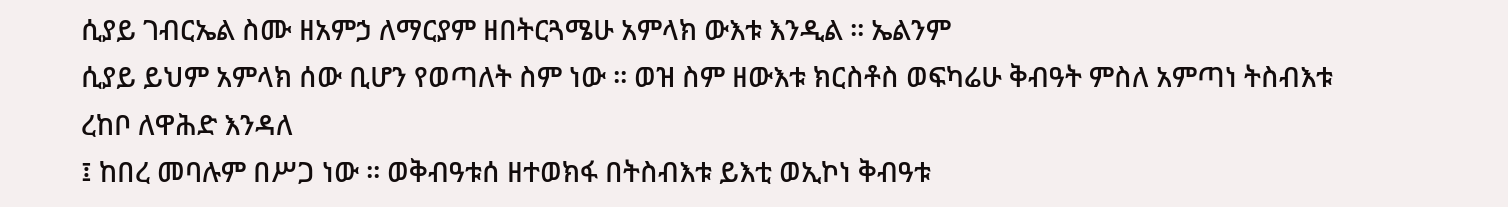ሲያይ ገብርኤል ስሙ ዘአምኃ ለማርያም ዘበትርጓሜሁ አምላክ ውእቱ እንዲል ፡፡ ኤልንም
ሲያይ ይህም አምላክ ሰው ቢሆን የወጣለት ስም ነው ፡፡ ወዝ ስም ዘውእቱ ክርስቶስ ወፍካሬሁ ቅብዓት ምስለ አምጣነ ትስብእቱ ረከቦ ለዋሕድ እንዳለ
፤ ከበረ መባሉም በሥጋ ነው ፡፡ ወቅብዓቱሰ ዘተወክፋ በትስብእቱ ይእቲ ወኢኮነ ቅብዓቱ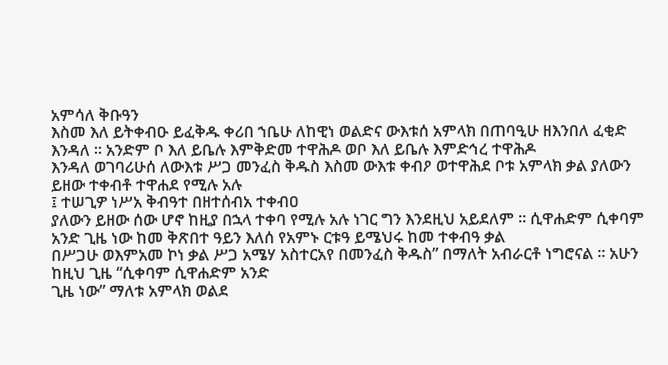አምሳለ ቅቡዓን
እስመ እለ ይትቀብዑ ይፈቅዱ ቀሪበ ኀቤሁ ለከዊነ ወልድና ውእቱሰ አምላክ በጠባዒሁ ዘእንበለ ፈቂድ እንዳለ ፡፡ አንድም ቦ እለ ይቤሉ እምቅድመ ተዋሕዶ ወቦ እለ ይቤሉ እምድኅረ ተዋሕዶ
እንዳለ ወገባሪሁሰ ለውእቱ ሥጋ መንፈስ ቅዱስ እስመ ውእቱ ቀብዖ ወተዋሕደ ቦቱ አምላክ ቃል ያለውን ይዘው ተቀብቶ ተዋሐደ የሚሉ አሉ
፤ ተሠጊዎ ነሥአ ቅብዓተ በዘተሰብአ ተቀብዐ
ያለውን ይዘው ሰው ሆኖ ከዚያ በኋላ ተቀባ የሚሉ አሉ ነገር ግን እንደዚህ አይደለም ፡፡ ሲዋሐድም ሲቀባም
አንድ ጊዜ ነው ከመ ቅጽበተ ዓይን እለሰ የአምኑ ርቱዓ ይሜህሩ ከመ ተቀብዓ ቃል
በሥጋሁ ወእምአመ ኮነ ቃል ሥጋ አሜሃ አስተርአየ በመንፈስ ቅዱስ” በማለት አብራርቶ ነግሮናል ፡፡ አሁን ከዚህ ጊዜ “ሲቀባም ሲዋሐድም አንድ
ጊዜ ነው” ማለቱ አምላክ ወልደ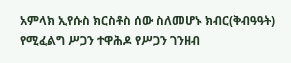አምላክ ኢየሱስ ክርስቶስ ሰው ስለመሆኑ ክብር(ቅብዓዓት) የሚፈልግ ሥጋን ተዋሕዶ የሥጋን ገንዘብ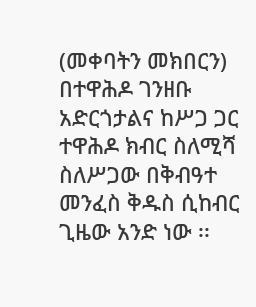(መቀባትን መክበርን) በተዋሕዶ ገንዘቡ አድርጎታልና ከሥጋ ጋር ተዋሕዶ ክብር ስለሚሻ ስለሥጋው በቅብዓተ መንፈስ ቅዱስ ሲከብር
ጊዜው አንድ ነው ፡፡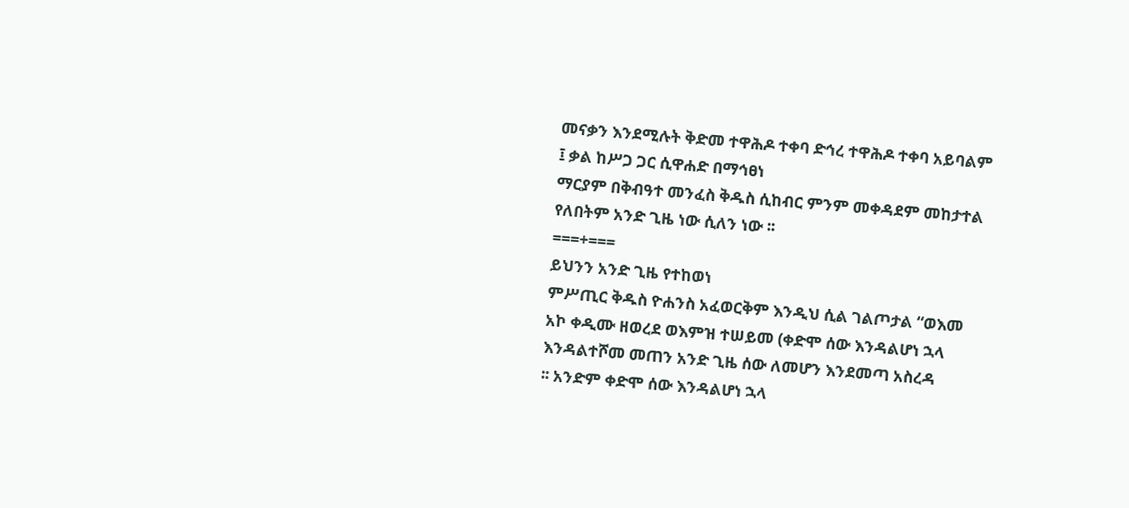መናቃን እንደሚሉት ቅድመ ተዋሕዶ ተቀባ ድኅረ ተዋሕዶ ተቀባ አይባልም ፤ ቃል ከሥጋ ጋር ሲዋሐድ በማኅፀነ
ማርያም በቅብዓተ መንፈስ ቅዱስ ሲከብር ምንም መቀዳደም መከታተል የለበትም አንድ ጊዜ ነው ሲለን ነው ፡፡
===+===
ይህንን አንድ ጊዜ የተከወነ
ምሥጢር ቅዱስ ዮሐንስ አፈወርቅም እንዲህ ሲል ገልጦታል “ወእመ አኮ ቀዲሙ ዘወረደ ወእምዝ ተሠይመ (ቀድሞ ሰው እንዳልሆነ ኋላ እንዳልተሾመ መጠን አንድ ጊዜ ሰው ለመሆን እንደመጣ አስረዳ
፡፡ አንድም ቀድሞ ሰው እንዳልሆነ ኋላ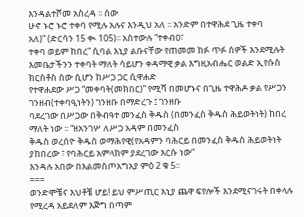እንዳልተሾመ አስረዳ ፡፡ ሰው
ሁኖ ኑሮ ኑሮ ተቀባ የሚሉ አሉና እንዲህ አለ ፡፡ አንድም በተዋሕደ ጊዜ ተቀባ
አለ)” (ድርሳን 15 ቊ 105)፡፡ አስተውሉ “ተቀብዐ፣
ተቀባ ወይም ከበረ” ሲባል እኒያ ልቡናቸው የጠመመ ክፉ ጥፉ ሰዎች እንደሚሉት እመቤታችንን ተቀባት ማለት ሳይሆን ቀዳማዊ ቃል እግዚአብሔር ወልድ ኢየሱስ ክርስቶስ ሰው ሲሆን ከሥጋ ጋር ሲዋሐድ
የተዋሐደው ሥጋ “መቀባት(መክበር)” የሚሻ በመሆኑና በጊዜ ተዋሕዶ ቃል የሥጋን ገንዘብ(ተቀባዒነትን) ገንዘቡ በማድረጉ ፤ ገንዘቡ
ባደረገው በሥጋው በቅብዓተ መንፈስ ቅዱስ (በመንፈስ ቅዱስ ሕይወትነት) ከበረ ማለት ነው ፡፡ “ዘአንገሦ ለሥጋ አዳም በመንፈስ
ቅዱስ ወረሰዮ ቅዱሰ ወማሕየዊ(የአዳምን ባሕርይ በመንፈስ ቅዱስ ሕይወትነት ያከበረው ፣ የባሕርይ አምላክም ያደረገው እርሱ ነው”
እንዳሉ አበው በእልመስጦአግአያ ምዕ 2 ቁ 5፡፡
===
ወንድሞቼና እህቶቼ ሆይ! ይህ ምሥጢር እኒያ ጨዋ ፍየሎች እንደሚናገሩት በቀላሉ የሚረዳ አይደለም እጅግ በጣም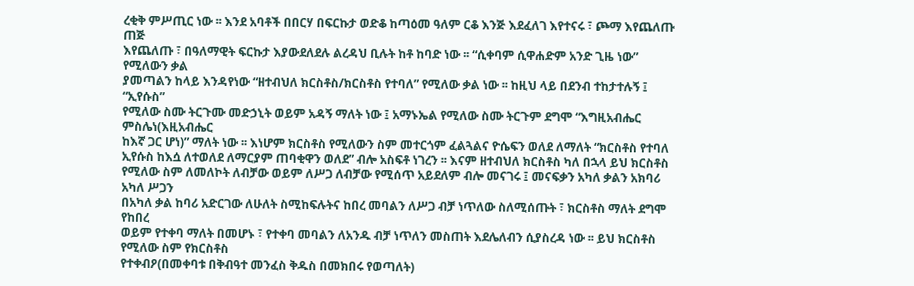ረቂቅ ምሥጢር ነው ፡፡ እንደ አባቶች በበርሃ በፍርኩታ ወድቆ ከጣዕመ ዓለም ርቆ እንጅ እደፈለገ እየተናሩ ፣ ጮማ እየጨለጡ ጠጅ
እየጨለጡ ፣ በዓለማዊት ፍርኩታ እያውደለደሉ ልረዳህ ቢሉት ከቶ ከባድ ነው ፡፡ “ሲቀባም ሲዋሐድም አንድ ጊዜ ነው” የሚለውን ቃል
ያመጣልን ከላይ እንዳየነው “ዘተብህለ ክርስቶስ/ክርስቶስ የተባለ” የሚለው ቃል ነው ፡፡ ከዚህ ላይ በደንብ ተከታተሉኝ ፤ “ኢየሱስ”
የሚለው ስሙ ትርጉሙ መድኃኒት ወይም አዳኝ ማለት ነው ፤ አማኑኤል የሚለው ስሙ ትርጉም ደግሞ “እግዚአብሔር ምስሌነ(እዚአብሔር
ከእኛ ጋር ሆነ)” ማለት ነው ፡፡ እነሆም ክርስቶስ የሚለውን ስም መተርጎም ፈልጓልና ዮሴፍን ወለደ ለማለት “ክርስቶስ የተባለ
ኢየሱስ ከእሷ ለተወለደ ለማርያም ጠባቂዋን ወለደ” ብሎ አስፍቶ ነገረን ፡፡ እናም ዘተብህለ ክርስቶስ ካለ በኋላ ይህ ክርስቶስ
የሚለው ስም ለመለኮት ለብቻው ወይም ለሥጋ ለብቻው የሚሰጥ አይደለም ብሎ መናገሩ ፤ መናፍቃን አካለ ቃልን አክባሪ አካለ ሥጋን
በአካለ ቃል ከባሪ አድርገው ለሁለት ስሚከፍሉትና ከበረ መባልን ለሥጋ ብቻ ነጥለው ስለሚሰጡት ፣ ክርስቶስ ማለት ደግሞ የከበረ
ወይም የተቀባ ማለት በመሆኑ ፣ የተቀባ መባልን ለአንዱ ብቻ ነጥለን መስጠት እደሌለብን ሲያስረዳ ነው ፡፡ ይህ ክርስቶስ የሚለው ስም የክርስቶስ
የተቀብዖ(በመቀባቱ በቅብዓተ መንፈስ ቅዱስ በመክበሩ የወጣለት)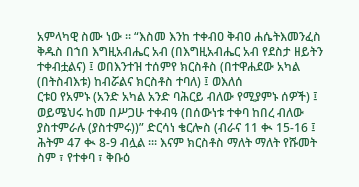አምላካዊ ስሙ ነው ፡፡ “እስመ እንከ ተቀብዐ ቅብዐ ሐሴትእመንፈስ
ቅዱስ በኀበ እግዚአብሔር አብ (በእግዚአብሔር አብ የደስታ ዘይትን ተቀብቷልና) ፤ ወበእንተዝ ተሰምየ ክርስቶስ (በተዋሐደው አካል (በትስብእቱ) ከብሯልና ክርስቶስ ተባለ) ፤ ወእለሰ
ርቱዐ የአምኑ (አንድ አካል አንድ ባሕርይ ብለው የሚያምኑ ሰዎች) ፤ ወይሜህሩ ከመ በሥጋሁ ተቀብዓ (በሰውነቱ ተቀባ ከበረ ብለው ያስተምራሉ (ያስተምሩ))” ድርሳነ ቄርሎስ (ብራና 11 ቊ 15-16 ፤ ሕትም 47 ቊ 8-9 ብሏል ፡፡፡ እናም ክርስቶስ ማለት ማለት የሹመት ስም ፣ የተቀባ ፣ ቅቡዕ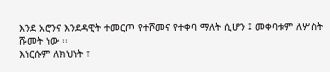እንደ አሮንና እንደዳዊት ተመርጦ የተሾመና የተቀባ ማለት ሲሆን ፤ መቀባቱም ለሦስት ሹመት ነው ፡፡
እነርሱም ለክህነት ፣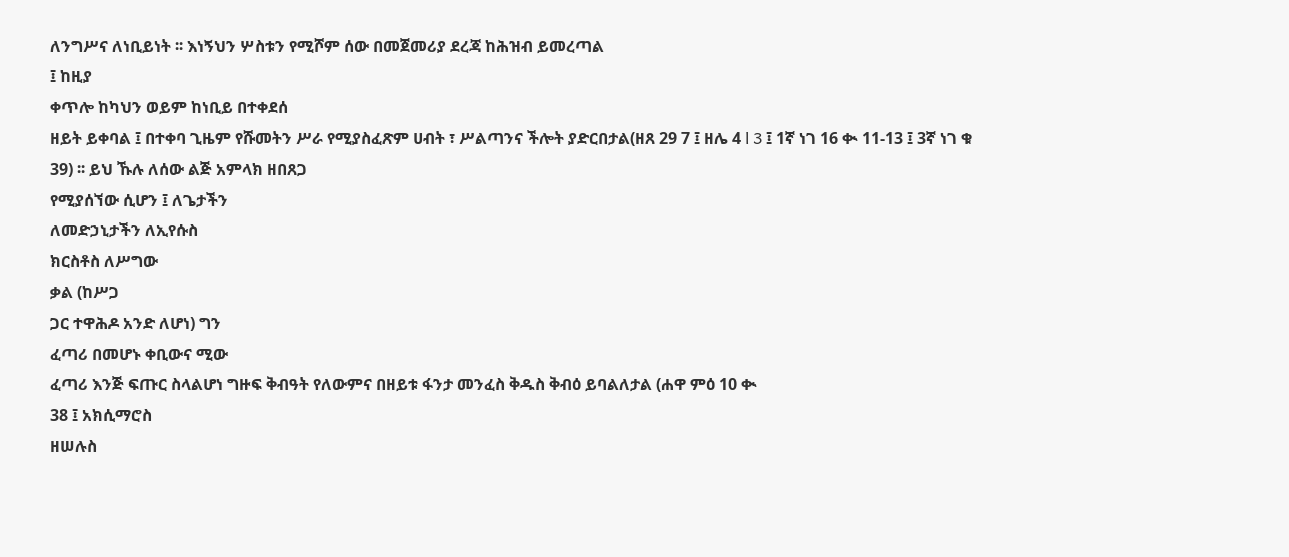ለንግሥና ለነቢይነት ፡፡ እነኝህን ሦስቱን የሚሾም ሰው በመጀመሪያ ደረጃ ከሕዝብ ይመረጣል
፤ ከዚያ
ቀጥሎ ከካህን ወይም ከነቢይ በተቀደሰ
ዘይት ይቀባል ፤ በተቀባ ጊዜም የሹመትን ሥራ የሚያስፈጽም ሀብት ፣ ሥልጣንና ችሎት ያድርበታል(ዘጸ 29 7 ፤ ዘሌ 4 l 3 ፤ 1ኛ ነገ 16 ቊ 11-13 ፤ 3ኛ ነገ ቁ 39) ፡፡ ይህ ኹሉ ለሰው ልጅ አምላክ ዘበጸጋ
የሚያሰኘው ሲሆን ፤ ለጌታችን
ለመድኃኒታችን ለኢየሱስ
ክርስቶስ ለሥግው
ቃል (ከሥጋ
ጋር ተዋሕዶ አንድ ለሆነ) ግን
ፈጣሪ በመሆኑ ቀቢውና ሚው
ፈጣሪ እንጅ ፍጡር ስላልሆነ ግዙፍ ቅብዓት የለውምና በዘይቱ ፋንታ መንፈስ ቅዱስ ቅብዕ ይባልለታል (ሐዋ ምዕ 10 ቊ
38 ፤ አክሲማሮስ
ዘሠሉስ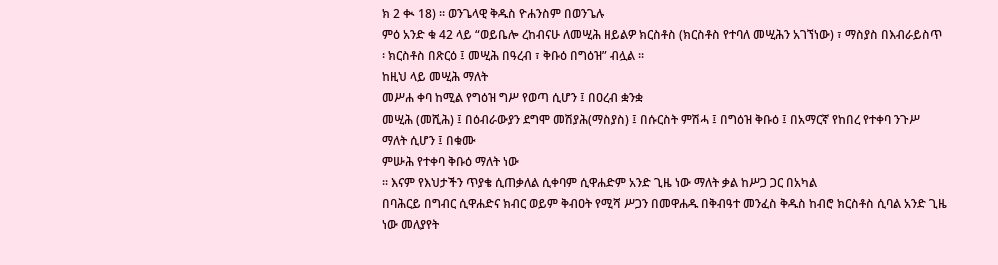ክ 2 ቊ 18) ፡፡ ወንጌላዊ ቅዱስ ዮሐንስም በወንጌሉ
ምዕ አንድ ቁ 42 ላይ “ወይቤሎ ረከብናሁ ለመሢሕ ዘይልዎ ክርስቶስ (ክርስቶስ የተባለ መሢሕን አገኘነው) ፣ ማስያስ በእብራይስጥ
፡ ክርስቶስ በጽርዕ ፤ መሢሕ በዓረብ ፣ ቅቡዕ በግዕዝ” ብሏል ፡፡
ከዚህ ላይ መሢሕ ማለት
መሥሐ ቀባ ከሚል የግዕዝ ግሥ የወጣ ሲሆን ፤ በዐረብ ቋንቋ
መሢሕ (መሺሕ) ፤ በዕብራውያን ደግሞ መሽያሕ(ማስያስ) ፤ በሱርስት ምሽሓ ፤ በግዕዝ ቅቡዕ ፤ በአማርኛ የከበረ የተቀባ ንጉሥ
ማለት ሲሆን ፤ በቁሙ
ምሡሕ የተቀባ ቅቡዕ ማለት ነው
፡፡ እናም የእህታችን ጥያቄ ሲጠቃለል ሲቀባም ሲዋሐድም አንድ ጊዜ ነው ማለት ቃል ከሥጋ ጋር በአካል
በባሕርይ በግብር ሲዋሐድና ክብር ወይም ቅብዐት የሚሻ ሥጋን በመዋሐዱ በቅብዓተ መንፈስ ቅዱስ ከብሮ ክርስቶስ ሲባል አንድ ጊዜ ነው መለያየት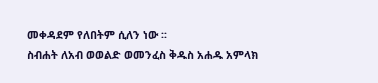መቀዳደም የለበትም ሲለን ነው ፡፡
ስብሐት ለአብ ወወልድ ወመንፈስ ቅዱስ አሐዱ አምላክ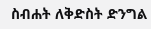ስብሐት ለቅድስት ድንግል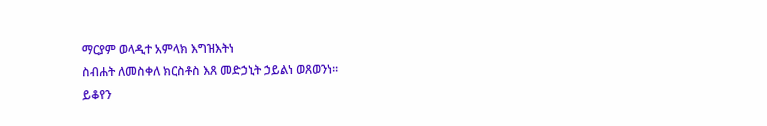ማርያም ወላዲተ አምላክ እግዝእትነ
ስብሐት ለመስቀለ ክርስቶስ እጸ መድኃኒት ኃይልነ ወጸወንነ፡፡
ይቆየን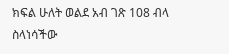ክፍል ሁለት ወልደ አብ ገጽ 108 ብላ ስላነሳችው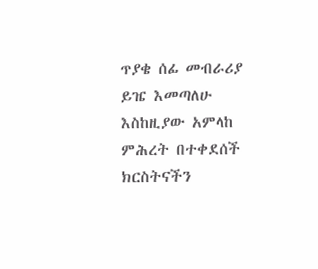ጥያቄ ሰፊ መብራሪያ
ይዤ እመጣለሁ እስከዚያው አምላከ ምሕረት በተቀደሰች ክርስትናችን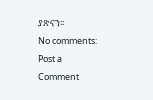ያጽናን፡፡
No comments:
Post a Comment